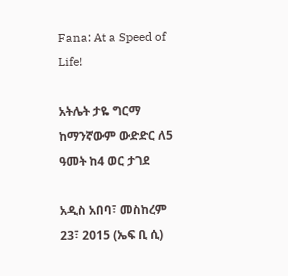Fana: At a Speed of Life!

አትሌት ታዬ ግርማ ከማንኛውም ውድድር ለ5 ዓመት ከ4 ወር ታገደ

አዲስ አበባ፣ መስከረም 23፣ 2015 (ኤፍ ቢ ሲ)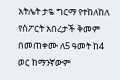አትሌት ታዬ ግርማ የተከለከለ የስፖርት አበረታች ቅመም በመጠቀሙ ለ5 ዓመት ከ4 ወር ከማንኛውም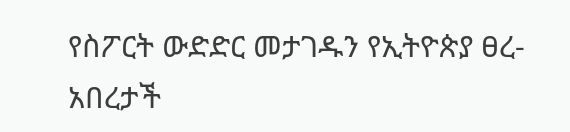የስፖርት ውድድር መታገዱን የኢትዮጵያ ፀረ-አበረታች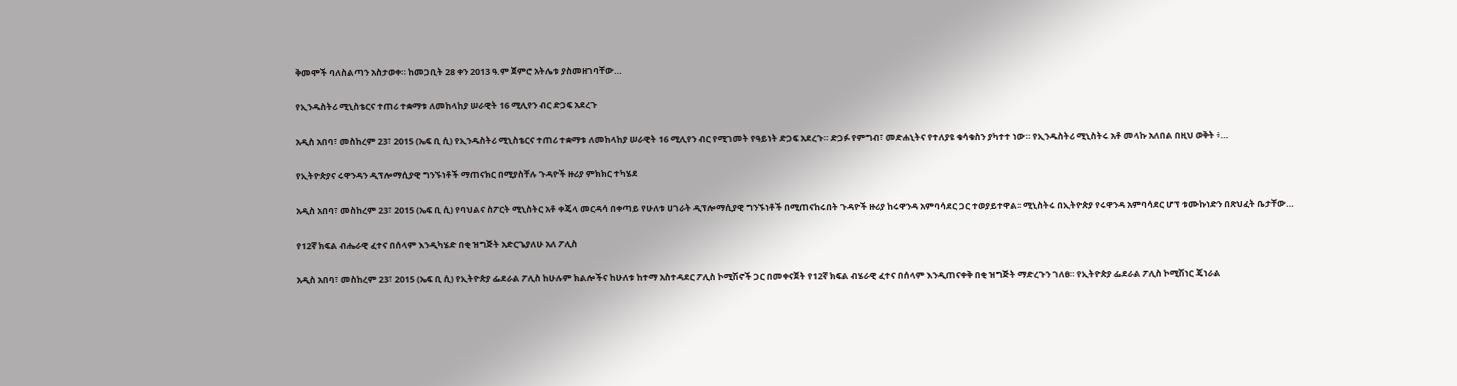ቅመሞች ባለስልጣን አስታወቀ። ከመጋቢት 28 ቀን 2013 ዓ.ም ጀምሮ አትሌቱ ያስመዘገባቸው…

የኢንዱስትሪ ሚኒስቴርና ተጠሪ ተቋማቱ ለመከላከያ ሠራዊት 16 ሚሊየን ብር ድጋፍ አደረጉ

አዲስ አበባ፣ መስከረም 23፣ 2015 (ኤፍ ቢ ሲ) የኢንዱስትሪ ሚኒስቴርና ተጠሪ ተቋማቱ ለመከላከያ ሠራዊት 16 ሚሊየን ብር የሚገመት የዓይነት ድጋፍ አደረጉ። ድጋፉ የምግብ፣ መድሐኒትና የተለያዩ ቁሳቁስን ያካተተ ነው። የኢንዱስትሪ ሚኒስትሩ አቶ መላኩ አለበል በዚህ ወቅት ፥…

የኢትዮጵያና ሩዋንዳን ዲፕሎማሲያዊ ግንኙነቶች ማጠናክር በሚያስቸሉ ጉዳዮች ዙሪያ ምክክር ተካሄደ

አዲስ አበባ፣ መስከረም 23፣ 2015 (ኤፍ ቢ ሲ) የባህልና ስፖርት ሚኒስትር አቶ ቀጄላ መርዳሳ በቀጣይ የሁለቱ ሀገራት ዲፕሎማሲያዊ ግንኙነቶች በሚጠናከሩበት ጉዳዮች ዙሪያ ከሩዋንዳ አምባሳደር ጋር ተወያይተዋል፡፡ ሚኒስትሩ በኢትዮጵያ የሩዋንዳ አምባሳደር ሆፕ ቱሙኩነድን በጽህፈት ቤታቸው…

የ12ኛ ክፍል ብሔራዊ ፈተና በሰላም እንዲካሄድ በቂ ዝግጅት አድርጌያለሁ አለ ፖሊስ

አዲስ አበባ፣ መስከረም 23፣ 2015 (ኤፍ ቢ ሲ) የኢትዮጵያ ፌደራል ፖሊስ ከሁሉም ክልሎችና ከሁለቱ ከተማ አስተዳደር ፖሊስ ኮሚሽኖች ጋር በመቀናጀት የ12ኛ ክፍል ብሄራዊ ፈተና በሰላም እንዲጠናቀቅ በቂ ዝግጅት ማድረጉን ገለፀ። የኢትዮጵያ ፌደራል ፖሊስ ኮሚሽነር ጄነራል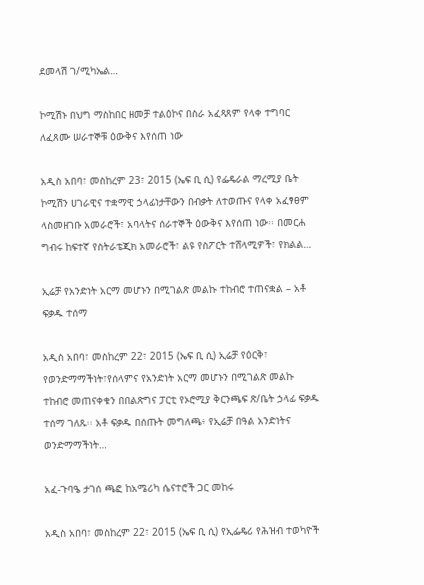ደመላሽ ገ/ሚካኤል…

ኮሚሽኑ በህግ ማስከበር ዘመቻ ተልዕኮና በስራ አፈጻጸም የላቀ ተግባር ለፈጸሙ ሠራተኞቹ ዕውቅና እየሰጠ ነው

አዲስ አበባ፣ መስከረም 23፣ 2015 (ኤፍ ቢ ሲ) የፌዴራል ማረሚያ ቤት ኮሚሽን ሀገራዊና ተቋማዊ ኃላፊነታቸውን በብቃት ለተወጡና የላቀ አፈፃፀም ላስመዘገቡ አመራሮች፣ አባላትና ሰራተኞች ዕውቅና እየሰጠ ነው፡፡ በመርሐ ግብሩ ከፍተኛ የስትራቴጂክ አመራሮች፣ ልዩ የስፖርት ተሸላሚዎች፣ የክልል…

ኢሬቻ የአንድነት አርማ መሆኑን በሚገልጽ መልኩ ተከብሮ ተጠናቋል – አቶ ፍቃዱ ተሰማ

አዲስ አበባ፣ መስከረም 22፣ 2015 (ኤፍ ቢ ሲ) ኢሬቻ የዕርቅ፣ የወንድማማችነት፣የሰላምና የአንድነት አርማ መሆኑን በሚገልጽ መልኩ ተከብሮ መጠናቀቁን በበልጽግና ፓርቲ የኦሮሚያ ቅርንጫፍ ጽ/ቤት ኃላፊ ፍቃዱ ተሰማ ገለጹ፡፡ አቶ ፍቃዱ በሰጡት መግለጫ፥ የኢሬቻ በዓል አንድነትና ወንድማማችነት…

አፈ-ጉባዔ ታገሰ ጫፎ ከአሜሪካ ሴናተሮች ጋር መከሩ

አዲስ አበባ፣ መስከረም 22፣ 2015 (ኤፍ ቢ ሲ) የኢፌዴሪ የሕዝብ ተወካዮች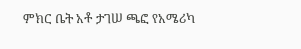ምክር ቤት አቶ ታገሠ ጫፎ የአሜሪካ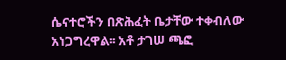ሴናተሮችን በጽሕፈት ቤታቸው ተቀብለው አነጋግረዋል፡፡ አቶ ታገሠ ጫፎ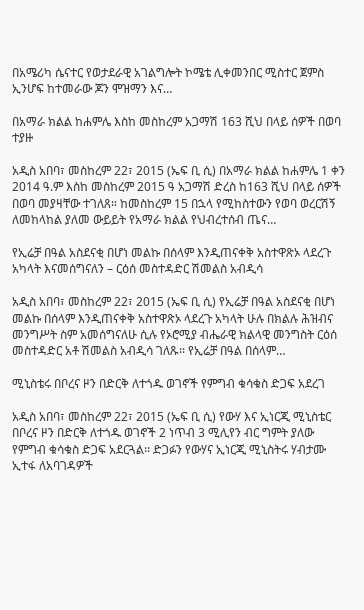በአሜሪካ ሴናተር የወታደራዊ አገልግሎት ኮሜቴ ሊቀመንበር ሚስተር ጀምስ ኢንሆፍ ከተመራው ጆን ሞዝማን እና…

በአማራ ክልል ከሐምሌ እስከ መስከረም አጋማሽ 163 ሺህ በላይ ሰዎች በወባ ተያዙ

አዲስ አበባ፣ መስከረም 22፣ 2015 (ኤፍ ቢ ሲ) በአማራ ክልል ከሐምሌ 1 ቀን 2014 ዓ.ም እስከ መስከረም 2015 ዓ አጋማሽ ድረስ ከ163 ሺህ በላይ ሰዎች በወባ መያዛቸው ተገለጸ። ከመስከረም 15 በኋላ የሚከስተውን የወባ ወረርሽኝ ለመከላከል ያለመ ውይይት የአማራ ክልል የህብረተሰብ ጤና…

የኢሬቻ በዓል አስደናቂ በሆነ መልኩ በሰላም እንዲጠናቀቅ አስተዋጽኦ ላደረጉ አካላት እናመሰግናለን – ርዕሰ መስተዳድር ሽመልስ አብዲሳ

አዲስ አበባ፣ መስከረም 22፣ 2015 (ኤፍ ቢ ሲ) የኢሬቻ በዓል አስደናቂ በሆነ መልኩ በሰላም እንዲጠናቀቅ አስተዋጽኦ ላደረጉ አካላት ሁሉ በክልሉ ሕዝብና መንግሥት ስም አመሰግናለሁ ሲሉ የኦሮሚያ ብሔራዊ ክልላዊ መንግስት ርዕሰ መስተዳድር አቶ ሽመልስ አብዲሳ ገለጹ፡፡ የኢሬቻ በዓል በሰላም…

ሚኒስቴሩ በቦረና ዞን በድርቅ ለተጎዱ ወገኖች የምግብ ቁሳቁስ ድጋፍ አደረገ

አዲስ አበባ፣ መስከረም 22፣ 2015 (ኤፍ ቢ ሲ) የውሃ እና ኢነርጂ ሚኒስቴር በቦረና ዞን በድርቅ ለተጎዱ ወገኖች 2 ነጥብ 3 ሚሊየን ብር ግምት ያለው የምግብ ቁሳቁስ ድጋፍ አደርጓል፡፡ ድጋፉን የውሃና ኢነርጂ ሚኒስትሩ ሃብታሙ ኢተፋ ለአባገዳዎች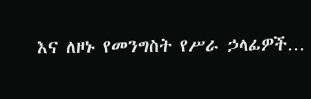እና ለዞኑ የመንግስት የሥራ ኃላፊዎች…